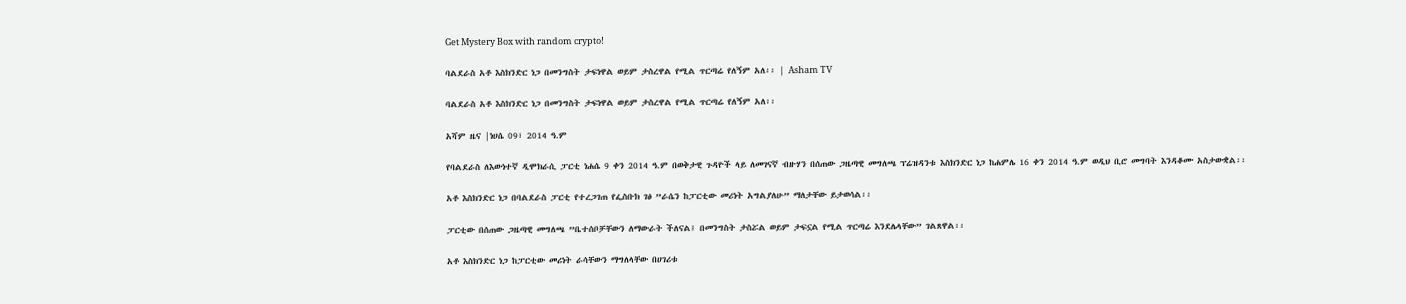Get Mystery Box with random crypto!

ባልደራስ አቶ እስክንድር ነጋ በመንግስት ታፍነዋል ወይም ታስረዋል የሚል ጥርጣሬ የለኝም አለ፡፡ | Asham TV

ባልደራስ አቶ እስክንድር ነጋ በመንግስት ታፍነዋል ወይም ታስረዋል የሚል ጥርጣሬ የለኝም አለ፡፡

አሻም ዜና |ነሀሴ 09፣ 2014 ዓ.ም

የባልደራስ ለእውነተኛ ዲሞክራሲ ፓርቲ ነሐሴ 9 ቀን 2014 ዓ.ም በወቅታዊ ጉዳዮች ላይ ለመገናኛ ብዙሃን በሰጠው ጋዜጣዊ መግለጫ ፕሬዝዳንቱ እስክንድር ነጋ ከሐምሌ 16 ቀን 2014 ዓ.ም ወዲህ ቢሮ መግባት እንዳቆሙ አስታውቋል፡፡

አቶ እስክንድር ነጋ በባልደራስ ፓርቲ የተረጋገጠ የፌስቡክ ገፅ ”ራሴን ከፓርቲው መሪነት አግልያለሁ” ማለታቸው ይታወሳል፡፡

ፓርቲው በሰጠው ጋዜጣዊ መግለጫ ”ቤተሰቦቻቸውን ለማውራት ችለናል፤ በመንግስት ታስሯል ወይም ታፍኗል የሚል ጥርጣሬ እንደሌላቸው” ገልጸዋል፡፡

አቶ እስክንድር ነጋ ከፓርቲው መሪነት ራሳቸውን ማግለላቸው በሀገሪቱ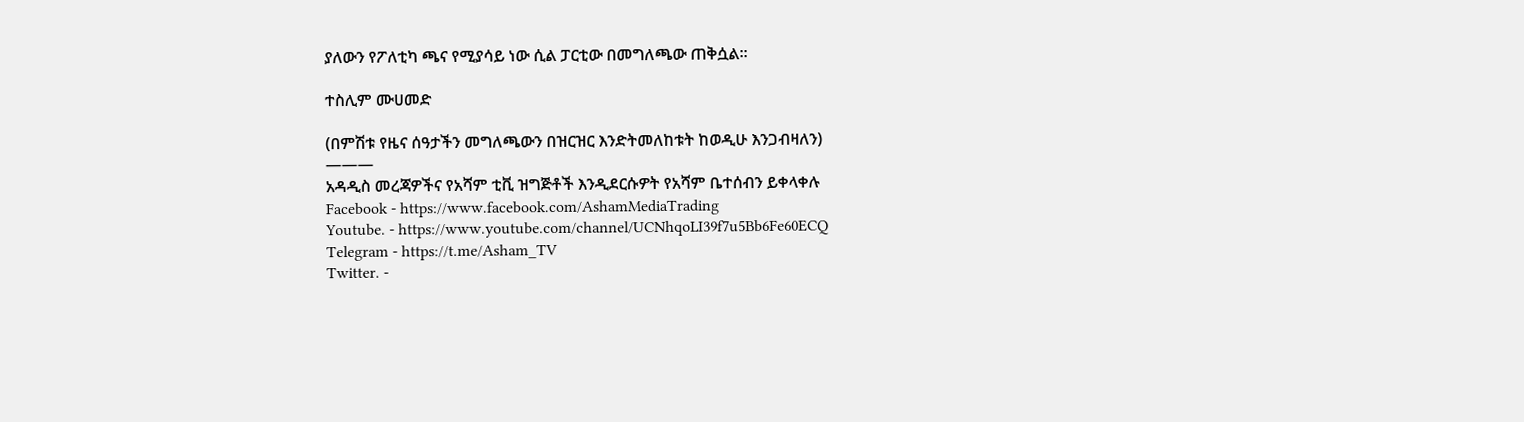ያለውን የፖለቲካ ጫና የሚያሳይ ነው ሲል ፓርቲው በመግለጫው ጠቅሷል፡፡

ተስሊም ሙሀመድ

(በምሽቱ የዜና ሰዓታችን መግለጫውን በዝርዝር እንድትመለከቱት ከወዲሁ እንጋብዛለን)
———
አዳዲስ መረጃዎችና የአሻም ቲቪ ዝግጅቶች እንዲደርሱዎት የአሻም ቤተሰብን ይቀላቀሉ
Facebook - https://www.facebook.com/AshamMediaTrading
Youtube. - https://www.youtube.com/channel/UCNhqoLI39f7u5Bb6Fe60ECQ
Telegram - https://t.me/Asham_TV
Twitter. -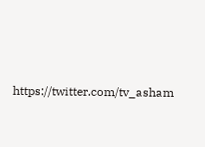https://twitter.com/tv_asham